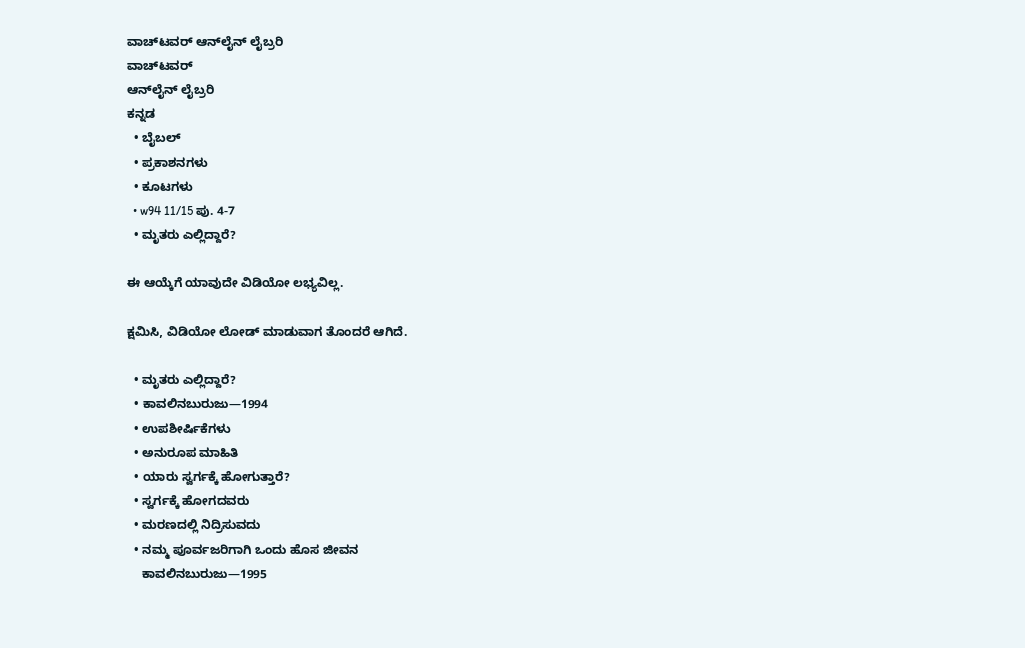ವಾಚ್‌ಟವರ್ ಆನ್‌ಲೈನ್ ಲೈಬ್ರರಿ
ವಾಚ್‌ಟವರ್
ಆನ್‌ಲೈನ್ ಲೈಬ್ರರಿ
ಕನ್ನಡ
  • ಬೈಬಲ್
  • ಪ್ರಕಾಶನಗಳು
  • ಕೂಟಗಳು
  • w94 11/15 ಪು. 4-7
  • ಮೃತರು ಎಲ್ಲಿದ್ದಾರೆ?

ಈ ಆಯ್ಕೆಗೆ ಯಾವುದೇ ವಿಡಿಯೋ ಲಭ್ಯವಿಲ್ಲ.

ಕ್ಷಮಿಸಿ, ವಿಡಿಯೋ ಲೋಡ್ ಮಾಡುವಾಗ ತೊಂದರೆ ಆಗಿದೆ.

  • ಮೃತರು ಎಲ್ಲಿದ್ದಾರೆ?
  • ಕಾವಲಿನಬುರುಜು—1994
  • ಉಪಶೀರ್ಷಿಕೆಗಳು
  • ಅನುರೂಪ ಮಾಹಿತಿ
  • ಯಾರು ಸ್ವರ್ಗಕ್ಕೆ ಹೋಗುತ್ತಾರೆ?
  • ಸ್ವರ್ಗಕ್ಕೆ ಹೋಗದವರು
  • ಮರಣದಲ್ಲಿ ನಿದ್ರಿಸುವದು
  • ನಮ್ಮ ಪೂರ್ವಜರಿಗಾಗಿ ಒಂದು ಹೊಸ ಜೀವನ
    ಕಾವಲಿನಬುರುಜು—1995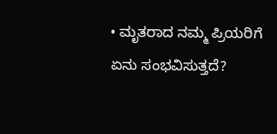• ಮೃತರಾದ ನಮ್ಮ ಪ್ರಿಯರಿಗೆ ಏನು ಸಂಭವಿಸುತ್ತದೆ?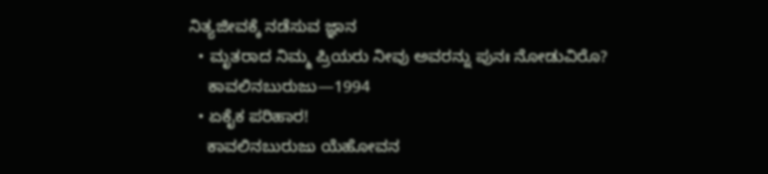ನಿತ್ಯಜೀವಕ್ಕೆ ನಡೆಸುವ ಜ್ಞಾನ
  • ಮೃತರಾದ ನಿಮ್ಮ ಪ್ರಿಯರು ನೀವು ಅವರನ್ನು ಪುನಃ ನೋಡುವಿರೊ?
    ಕಾವಲಿನಬುರುಜು—1994
  • ಏಕೈಕ ಪರಿಹಾರ!
    ಕಾವಲಿನಬುರುಜು ಯೆಹೋವನ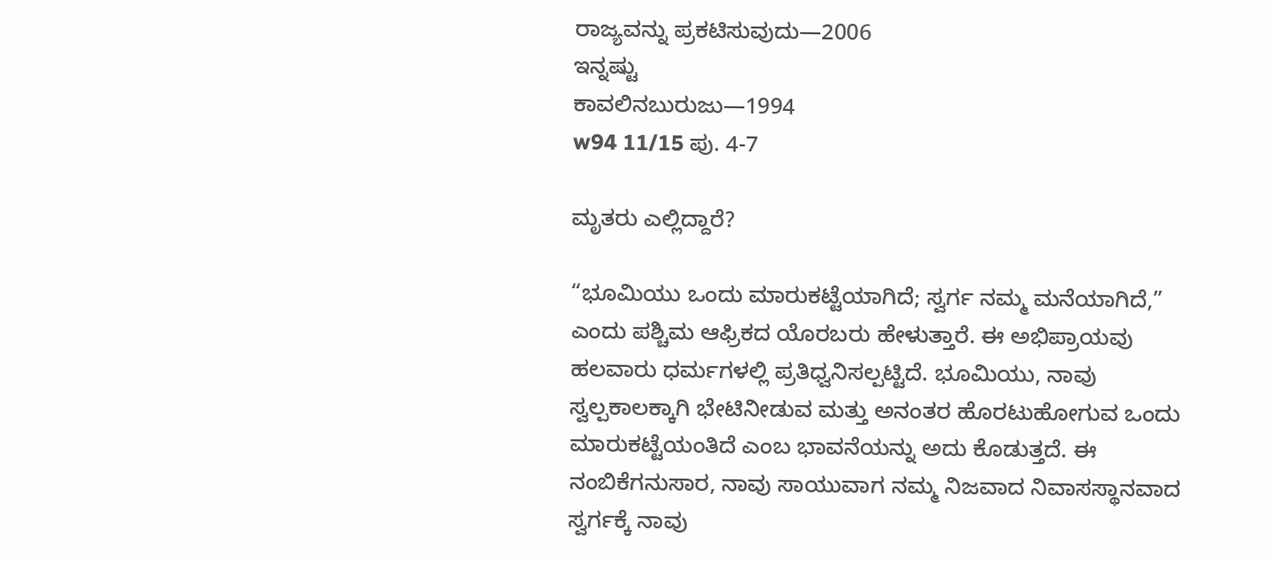ರಾಜ್ಯವನ್ನು ಪ್ರಕಟಿಸುವುದು—2006
ಇನ್ನಷ್ಟು
ಕಾವಲಿನಬುರುಜು—1994
w94 11/15 ಪು. 4-7

ಮೃತರು ಎಲ್ಲಿದ್ದಾರೆ?

“ಭೂಮಿಯು ಒಂದು ಮಾರುಕಟ್ಟೆಯಾಗಿದೆ; ಸ್ವರ್ಗ ನಮ್ಮ ಮನೆಯಾಗಿದೆ,” ಎಂದು ಪಶ್ಚಿಮ ಆಫ್ರಿಕದ ಯೊರಬರು ಹೇಳುತ್ತಾರೆ. ಈ ಅಭಿಪ್ರಾಯವು ಹಲವಾರು ಧರ್ಮಗಳಲ್ಲಿ ಪ್ರತಿಧ್ವನಿಸಲ್ಪಟ್ಟಿದೆ. ಭೂಮಿಯು, ನಾವು ಸ್ವಲ್ಪಕಾಲಕ್ಕಾಗಿ ಭೇಟಿನೀಡುವ ಮತ್ತು ಅನಂತರ ಹೊರಟುಹೋಗುವ ಒಂದು ಮಾರುಕಟ್ಟೆಯಂತಿದೆ ಎಂಬ ಭಾವನೆಯನ್ನು ಅದು ಕೊಡುತ್ತದೆ. ಈ ನಂಬಿಕೆಗನುಸಾರ, ನಾವು ಸಾಯುವಾಗ ನಮ್ಮ ನಿಜವಾದ ನಿವಾಸಸ್ಥಾನವಾದ ಸ್ವರ್ಗಕ್ಕೆ ನಾವು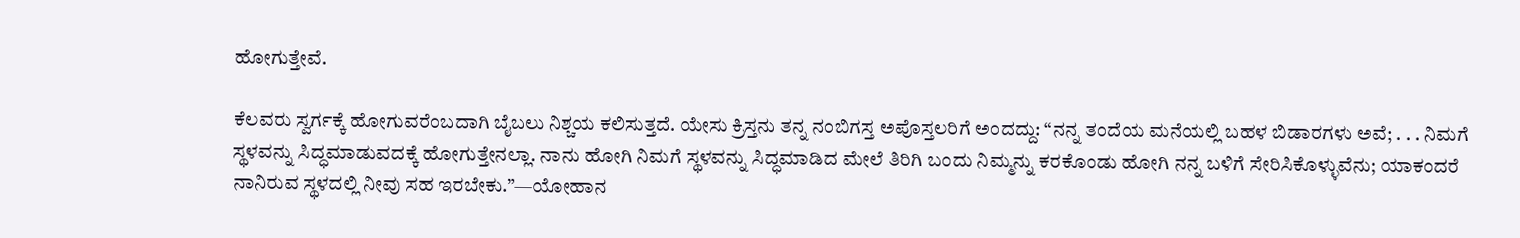ಹೋಗುತ್ತೇವೆ.

ಕೆಲವರು ಸ್ವರ್ಗಕ್ಕೆ ಹೋಗುವರೆಂಬದಾಗಿ ಬೈಬಲು ನಿಶ್ಚಯ ಕಲಿಸುತ್ತದೆ. ಯೇಸು ಕ್ರಿಸ್ತನು ತನ್ನ ನಂಬಿಗಸ್ತ ಅಪೊಸ್ತಲರಿಗೆ ಅಂದದ್ದು: “ನನ್ನ ತಂದೆಯ ಮನೆಯಲ್ಲಿ ಬಹಳ ಬಿಡಾರಗಳು ಅವೆ; . . . ನಿಮಗೆ ಸ್ಥಳವನ್ನು ಸಿದ್ಧಮಾಡುವದಕ್ಕೆ ಹೋಗುತ್ತೇನಲ್ಲಾ. ನಾನು ಹೋಗಿ ನಿಮಗೆ ಸ್ಥಳವನ್ನು ಸಿದ್ಧಮಾಡಿದ ಮೇಲೆ ತಿರಿಗಿ ಬಂದು ನಿಮ್ಮನ್ನು ಕರಕೊಂಡು ಹೋಗಿ ನನ್ನ ಬಳಿಗೆ ಸೇರಿಸಿಕೊಳ್ಳುವೆನು; ಯಾಕಂದರೆ ನಾನಿರುವ ಸ್ಥಳದಲ್ಲಿ ನೀವು ಸಹ ಇರಬೇಕು.”—ಯೋಹಾನ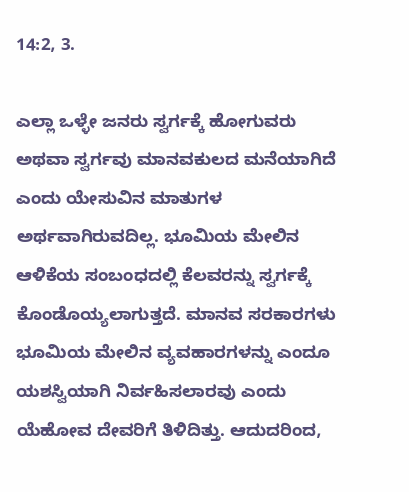14:2, 3.

ಎಲ್ಲಾ ಒಳ್ಳೇ ಜನರು ಸ್ವರ್ಗಕ್ಕೆ ಹೋಗುವರು ಅಥವಾ ಸ್ವರ್ಗವು ಮಾನವಕುಲದ ಮನೆಯಾಗಿದೆ ಎಂದು ಯೇಸುವಿನ ಮಾತುಗಳ ಅರ್ಥವಾಗಿರುವದಿಲ್ಲ. ಭೂಮಿಯ ಮೇಲಿನ ಆಳಿಕೆಯ ಸಂಬಂಧದಲ್ಲಿ ಕೆಲವರನ್ನು ಸ್ವರ್ಗಕ್ಕೆ ಕೊಂಡೊಯ್ಯಲಾಗುತ್ತದೆ. ಮಾನವ ಸರಕಾರಗಳು ಭೂಮಿಯ ಮೇಲಿನ ವ್ಯವಹಾರಗಳನ್ನು ಎಂದೂ ಯಶಸ್ವಿಯಾಗಿ ನಿರ್ವಹಿಸಲಾರವು ಎಂದು ಯೆಹೋವ ದೇವರಿಗೆ ತಿಳಿದಿತ್ತು. ಆದುದರಿಂದ,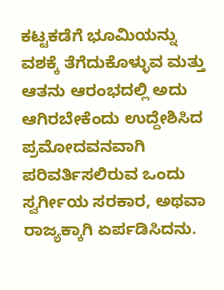ಕಟ್ಟಕಡೆಗೆ ಭೂಮಿಯನ್ನು ವಶಕ್ಕೆ ತೆಗೆದುಕೊಳ್ಳುವ ಮತ್ತು ಆತನು ಆರಂಭದಲ್ಲಿ ಅದು ಆಗಿರಬೇಕೆಂದು ಉದ್ದೇಶಿಸಿದ ಪ್ರಮೋದವನವಾಗಿ ಪರಿವರ್ತಿಸಲಿರುವ ಒಂದು ಸ್ವರ್ಗೀಯ ಸರಕಾರ, ಅಥವಾ ರಾಜ್ಯಕ್ಕಾಗಿ ಏರ್ಪಡಿಸಿದನು.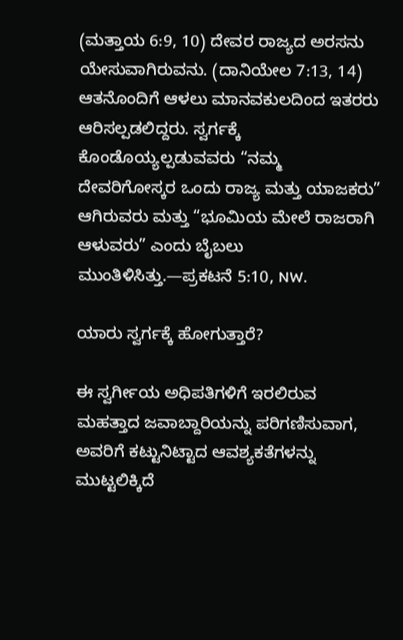(ಮತ್ತಾಯ 6:9, 10) ದೇವರ ರಾಜ್ಯದ ಅರಸನು ಯೇಸುವಾಗಿರುವನು. (ದಾನಿಯೇಲ 7:13, 14) ಆತನೊಂದಿಗೆ ಆಳಲು ಮಾನವಕುಲದಿಂದ ಇತರರು ಆರಿಸಲ್ಪಡಲಿದ್ದರು. ಸ್ವರ್ಗಕ್ಕೆ ಕೊಂಡೊಯ್ಯಲ್ಪಡುವವರು “ನಮ್ಮ ದೇವರಿಗೋಸ್ಕರ ಒಂದು ರಾಜ್ಯ ಮತ್ತು ಯಾಜಕರು” ಆಗಿರುವರು ಮತ್ತು “ಭೂಮಿಯ ಮೇಲೆ ರಾಜರಾಗಿ ಆಳುವರು” ಎಂದು ಬೈಬಲು ಮುಂತಿಳಿಸಿತ್ತು.—ಪ್ರಕಟನೆ 5:10, NW.

ಯಾರು ಸ್ವರ್ಗಕ್ಕೆ ಹೋಗುತ್ತಾರೆ?

ಈ ಸ್ವರ್ಗೀಯ ಅಧಿಪತಿಗಳಿಗೆ ಇರಲಿರುವ ಮಹತ್ತಾದ ಜವಾಬ್ದಾರಿಯನ್ನು ಪರಿಗಣಿಸುವಾಗ, ಅವರಿಗೆ ಕಟ್ಟುನಿಟ್ಟಾದ ಆವಶ್ಯಕತೆಗಳನ್ನು ಮುಟ್ಟಲಿಕ್ಕಿದೆ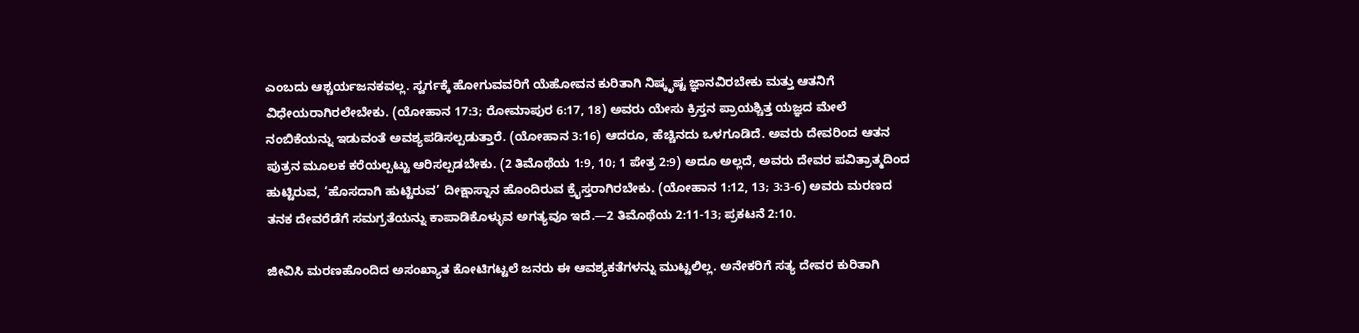ಎಂಬದು ಆಶ್ಚರ್ಯಜನಕವಲ್ಲ. ಸ್ವರ್ಗಕ್ಕೆ ಹೋಗುವವರಿಗೆ ಯೆಹೋವನ ಕುರಿತಾಗಿ ನಿಷ್ಕೃಷ್ಟ ಜ್ಞಾನವಿರಬೇಕು ಮತ್ತು ಆತನಿಗೆ ವಿಧೇಯರಾಗಿರಲೇಬೇಕು. (ಯೋಹಾನ 17:3; ರೋಮಾಪುರ 6:17, 18) ಅವರು ಯೇಸು ಕ್ರಿಸ್ತನ ಪ್ರಾಯಶ್ಚಿತ್ತ ಯಜ್ಞದ ಮೇಲೆ ನಂಬಿಕೆಯನ್ನು ಇಡುವಂತೆ ಅವಶ್ಯಪಡಿಸಲ್ಪಡುತ್ತಾರೆ. (ಯೋಹಾನ 3:16) ಆದರೂ, ಹೆಚ್ಚಿನದು ಒಳಗೂಡಿದೆ. ಅವರು ದೇವರಿಂದ ಆತನ ಪುತ್ರನ ಮೂಲಕ ಕರೆಯಲ್ಪಟ್ಟು ಆರಿಸಲ್ಪಡಬೇಕು. (2 ತಿಮೊಥೆಯ 1:9, 10; 1 ಪೇತ್ರ 2:9) ಅದೂ ಅಲ್ಲದೆ, ಅವರು ದೇವರ ಪವಿತ್ರಾತ್ಮದಿಂದ ಹುಟ್ಟಿರುವ, ‘ಹೊಸದಾಗಿ ಹುಟ್ಟಿರುವ’ ದೀಕ್ಷಾಸ್ನಾನ ಹೊಂದಿರುವ ಕ್ರೈಸ್ತರಾಗಿರಬೇಕು. (ಯೋಹಾನ 1:12, 13; 3:3-6) ಅವರು ಮರಣದ ತನಕ ದೇವರೆಡೆಗೆ ಸಮಗ್ರತೆಯನ್ನು ಕಾಪಾಡಿಕೊಳ್ಳುವ ಅಗತ್ಯವೂ ಇದೆ.—2 ತಿಮೊಥೆಯ 2:11-13; ಪ್ರಕಟನೆ 2:10.

ಜೀವಿಸಿ ಮರಣಹೊಂದಿದ ಅಸಂಖ್ಯಾತ ಕೋಟಿಗಟ್ಟಲೆ ಜನರು ಈ ಆವಶ್ಯಕತೆಗಳನ್ನು ಮುಟ್ಟಲಿಲ್ಲ. ಅನೇಕರಿಗೆ ಸತ್ಯ ದೇವರ ಕುರಿತಾಗಿ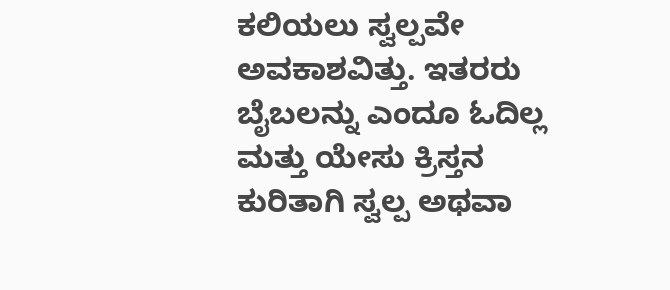ಕಲಿಯಲು ಸ್ವಲ್ಪವೇ ಅವಕಾಶವಿತ್ತು. ಇತರರು ಬೈಬಲನ್ನು ಎಂದೂ ಓದಿಲ್ಲ ಮತ್ತು ಯೇಸು ಕ್ರಿಸ್ತನ ಕುರಿತಾಗಿ ಸ್ವಲ್ಪ ಅಥವಾ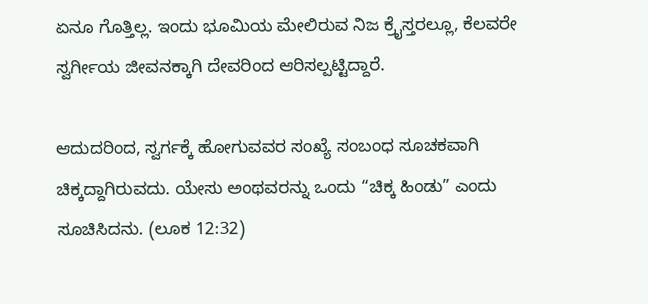ಏನೂ ಗೊತ್ತಿಲ್ಲ. ಇಂದು ಭೂಮಿಯ ಮೇಲಿರುವ ನಿಜ ಕ್ರೈಸ್ತರಲ್ಲೂ, ಕೆಲವರೇ ಸ್ವರ್ಗೀಯ ಜೀವನಕ್ಕಾಗಿ ದೇವರಿಂದ ಆರಿಸಲ್ಪಟ್ಟಿದ್ದಾರೆ.

ಆದುದರಿಂದ, ಸ್ವರ್ಗಕ್ಕೆ ಹೋಗುವವರ ಸಂಖ್ಯೆ ಸಂಬಂಧ ಸೂಚಕವಾಗಿ ಚಿಕ್ಕದ್ದಾಗಿರುವದು. ಯೇಸು ಅಂಥವರನ್ನು ಒಂದು “ಚಿಕ್ಕ ಹಿಂಡು” ಎಂದು ಸೂಚಿಸಿದನು. (ಲೂಕ 12:32)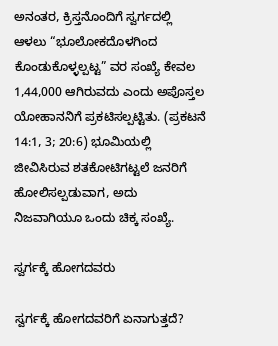ಅನಂತರ, ಕ್ರಿಸ್ತನೊಂದಿಗೆ ಸ್ವರ್ಗದಲ್ಲಿ ಆಳಲು “ಭೂಲೋಕದೊಳಗಿಂದ ಕೊಂಡುಕೊಳ್ಳಲ್ಪಟ್ಟ” ವರ ಸಂಖ್ಯೆ ಕೇವಲ 1,44,000 ಆಗಿರುವದು ಎಂದು ಅಪೊಸ್ತಲ ಯೋಹಾನನಿಗೆ ಪ್ರಕಟಿಸಲ್ಪಟ್ಟಿತು. (ಪ್ರಕಟನೆ 14:1, 3; 20:6) ಭೂಮಿಯಲ್ಲಿ ಜೀವಿಸಿರುವ ಶತಕೋಟಿಗಟ್ಟಲೆ ಜನರಿಗೆ ಹೋಲಿಸಲ್ಪಡುವಾಗ, ಅದು ನಿಜವಾಗಿಯೂ ಒಂದು ಚಿಕ್ಕ ಸಂಖ್ಯೆ.

ಸ್ವರ್ಗಕ್ಕೆ ಹೋಗದವರು

ಸ್ವರ್ಗಕ್ಕೆ ಹೋಗದವರಿಗೆ ಏನಾಗುತ್ತದೆ?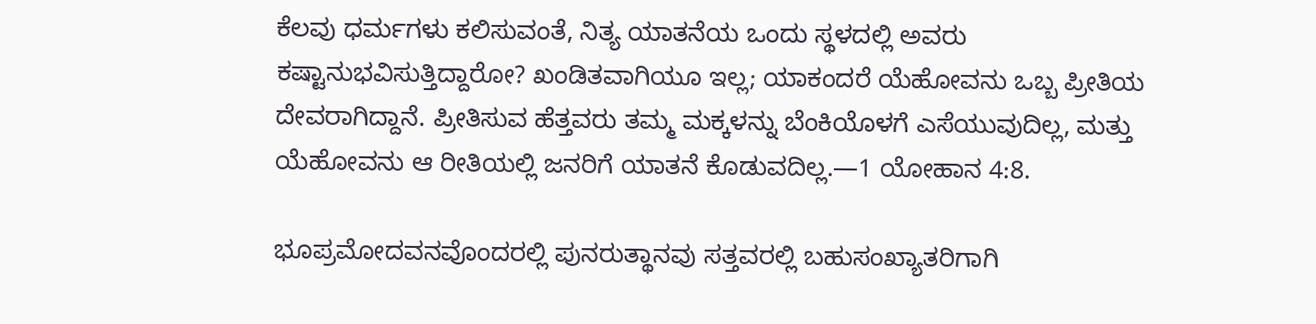ಕೆಲವು ಧರ್ಮಗಳು ಕಲಿಸುವಂತೆ, ನಿತ್ಯ ಯಾತನೆಯ ಒಂದು ಸ್ಥಳದಲ್ಲಿ ಅವರು ಕಷ್ಟಾನುಭವಿಸುತ್ತಿದ್ದಾರೋ? ಖಂಡಿತವಾಗಿಯೂ ಇಲ್ಲ; ಯಾಕಂದರೆ ಯೆಹೋವನು ಒಬ್ಬ ಪ್ರೀತಿಯ ದೇವರಾಗಿದ್ದಾನೆ. ಪ್ರೀತಿಸುವ ಹೆತ್ತವರು ತಮ್ಮ ಮಕ್ಕಳನ್ನು ಬೆಂಕಿಯೊಳಗೆ ಎಸೆಯುವುದಿಲ್ಲ, ಮತ್ತು ಯೆಹೋವನು ಆ ರೀತಿಯಲ್ಲಿ ಜನರಿಗೆ ಯಾತನೆ ಕೊಡುವದಿಲ್ಲ.—1 ಯೋಹಾನ 4:8.

ಭೂಪ್ರಮೋದವನವೊಂದರಲ್ಲಿ ಪುನರುತ್ಥಾನವು ಸತ್ತವರಲ್ಲಿ ಬಹುಸಂಖ್ಯಾತರಿಗಾಗಿ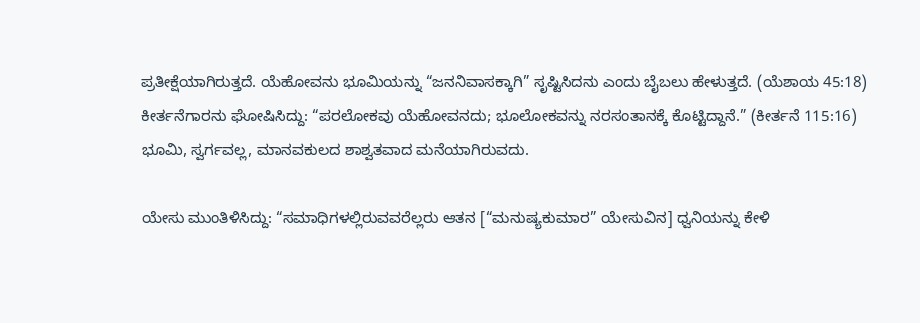ಪ್ರತೀಕ್ಷೆಯಾಗಿರುತ್ತದೆ. ಯೆಹೋವನು ಭೂಮಿಯನ್ನು “ಜನನಿವಾಸಕ್ಕಾಗಿ” ಸೃಷ್ಟಿಸಿದನು ಎಂದು ಬೈಬಲು ಹೇಳುತ್ತದೆ. (ಯೆಶಾಯ 45:18) ಕೀರ್ತನೆಗಾರನು ಘೋಷಿಸಿದ್ದು: “ಪರಲೋಕವು ಯೆಹೋವನದು; ಭೂಲೋಕವನ್ನು ನರಸಂತಾನಕ್ಕೆ ಕೊಟ್ಟಿದ್ದಾನೆ.” (ಕೀರ್ತನೆ 115:16) ಭೂಮಿ, ಸ್ವರ್ಗವಲ್ಲ, ಮಾನವಕುಲದ ಶಾಶ್ವತವಾದ ಮನೆಯಾಗಿರುವದು.

ಯೇಸು ಮುಂತಿಳಿಸಿದ್ದು: “ಸಮಾಧಿಗಳಲ್ಲಿರುವವರೆಲ್ಲರು ಆತನ [“ಮನುಷ್ಯಕುಮಾರ” ಯೇಸುವಿನ] ಧ್ವನಿಯನ್ನು ಕೇಳಿ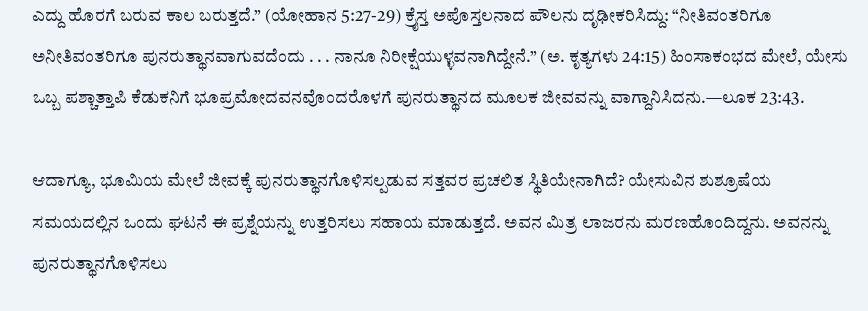ಎದ್ದು ಹೊರಗೆ ಬರುವ ಕಾಲ ಬರುತ್ತದೆ.” (ಯೋಹಾನ 5:27-29) ಕ್ರೈಸ್ತ ಅಪೊಸ್ತಲನಾದ ಪೌಲನು ದೃಢೀಕರಿಸಿದ್ದು: “ನೀತಿವಂತರಿಗೂ ಅನೀತಿವಂತರಿಗೂ ಪುನರುತ್ಥಾನವಾಗುವದೆಂದು . . . ನಾನೂ ನಿರೀಕ್ಷೆಯುಳ್ಳವನಾಗಿದ್ದೇನೆ.” (ಅ. ಕೃತ್ಯಗಳು 24:15) ಹಿಂಸಾಕಂಭದ ಮೇಲೆ, ಯೇಸು ಒಬ್ಬ ಪಶ್ಚಾತ್ತಾಪಿ ಕೆಡುಕನಿಗೆ ಭೂಪ್ರಮೋದವನವೊಂದರೊಳಗೆ ಪುನರುತ್ಥಾನದ ಮೂಲಕ ಜೀವವನ್ನು ವಾಗ್ದಾನಿಸಿದನು.—ಲೂಕ 23:43.

ಆದಾಗ್ಯೂ, ಭೂಮಿಯ ಮೇಲೆ ಜೀವಕ್ಕೆ ಪುನರುತ್ಥಾನಗೊಳಿಸಲ್ಪಡುವ ಸತ್ತವರ ಪ್ರಚಲಿತ ಸ್ಥಿತಿಯೇನಾಗಿದೆ? ಯೇಸುವಿನ ಶುಶ್ರೂಷೆಯ ಸಮಯದಲ್ಲಿನ ಒಂದು ಘಟನೆ ಈ ಪ್ರಶ್ನೆಯನ್ನು ಉತ್ತರಿಸಲು ಸಹಾಯ ಮಾಡುತ್ತದೆ. ಅವನ ಮಿತ್ರ ಲಾಜರನು ಮರಣಹೊಂದಿದ್ದನು. ಅವನನ್ನು ಪುನರುತ್ಥಾನಗೊಳಿಸಲು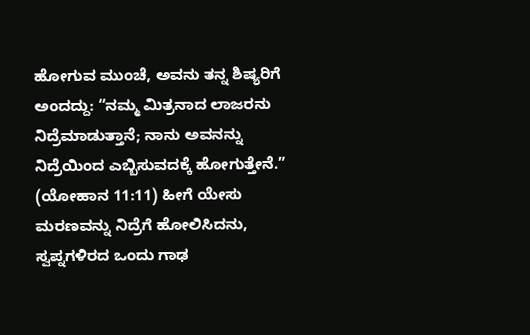ಹೋಗುವ ಮುಂಚೆ, ಅವನು ತನ್ನ ಶಿಷ್ಯರಿಗೆ ಅಂದದ್ದು: “ನಮ್ಮ ಮಿತ್ರನಾದ ಲಾಜರನು ನಿದ್ರೆಮಾಡುತ್ತಾನೆ; ನಾನು ಅವನನ್ನು ನಿದ್ರೆಯಿಂದ ಎಬ್ಬಿಸುವದಕ್ಕೆ ಹೋಗುತ್ತೇನೆ.” (ಯೋಹಾನ 11:11) ಹೀಗೆ ಯೇಸು ಮರಣವನ್ನು ನಿದ್ರೆಗೆ ಹೋಲಿಸಿದನು, ಸ್ವಪ್ನಗಳಿರದ ಒಂದು ಗಾಢ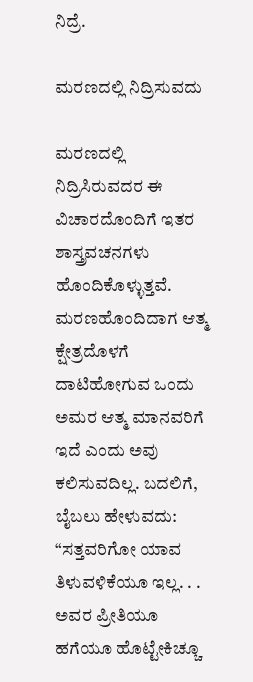ನಿದ್ರೆ.

ಮರಣದಲ್ಲಿ ನಿದ್ರಿಸುವದು

ಮರಣದಲ್ಲಿ ನಿದ್ರಿಸಿರುವದರ ಈ ವಿಚಾರದೊಂದಿಗೆ ಇತರ ಶಾಸ್ತ್ರವಚನಗಳು ಹೊಂದಿಕೊಳ್ಳುತ್ತವೆ. ಮರಣಹೊಂದಿದಾಗ ಆತ್ಮ ಕ್ಷೇತ್ರದೊಳಗೆ ದಾಟಿಹೋಗುವ ಒಂದು ಅಮರ ಆತ್ಮ ಮಾನವರಿಗೆ ಇದೆ ಎಂದು ಅವು ಕಲಿಸುವದಿಲ್ಲ. ಬದಲಿಗೆ, ಬೈಬಲು ಹೇಳುವದು: “ಸತ್ತವರಿಗೋ ಯಾವ ತಿಳುವಳಿಕೆಯೂ ಇಲ್ಲ. . . ಅವರ ಪ್ರೀತಿಯೂ ಹಗೆಯೂ ಹೊಟ್ಟೇಕಿಚ್ಚೂ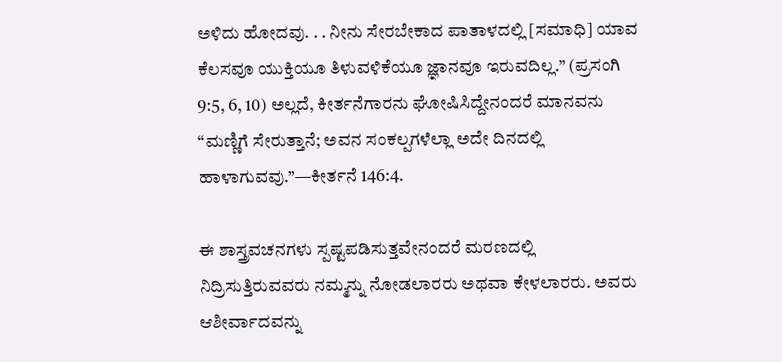ಅಳಿದು ಹೋದವು. . . ನೀನು ಸೇರಬೇಕಾದ ಪಾತಾಳದಲ್ಲಿ [ಸಮಾಧಿ] ಯಾವ ಕೆಲಸವೂ ಯುಕ್ತಿಯೂ ತಿಳುವಳಿಕೆಯೂ ಜ್ಞಾನವೂ ಇರುವದಿಲ್ಲ.” (ಪ್ರಸಂಗಿ 9:5, 6, 10) ಅಲ್ಲದೆ, ಕೀರ್ತನೆಗಾರನು ಘೋಷಿಸಿದ್ದೇನಂದರೆ ಮಾನವನು “ಮಣ್ಣಿಗೆ ಸೇರುತ್ತಾನೆ; ಅವನ ಸಂಕಲ್ಪಗಳೆಲ್ಲಾ ಅದೇ ದಿನದಲ್ಲಿ ಹಾಳಾಗುವವು.”—ಕೀರ್ತನೆ 146:4.

ಈ ಶಾಸ್ತ್ರವಚನಗಳು ಸ್ಪಷ್ಟಪಡಿಸುತ್ತವೇನಂದರೆ ಮರಣದಲ್ಲಿ ನಿದ್ರಿಸುತ್ತಿರುವವರು ನಮ್ಮನ್ನು ನೋಡಲಾರರು ಅಥವಾ ಕೇಳಲಾರರು. ಅವರು ಆಶೀರ್ವಾದವನ್ನು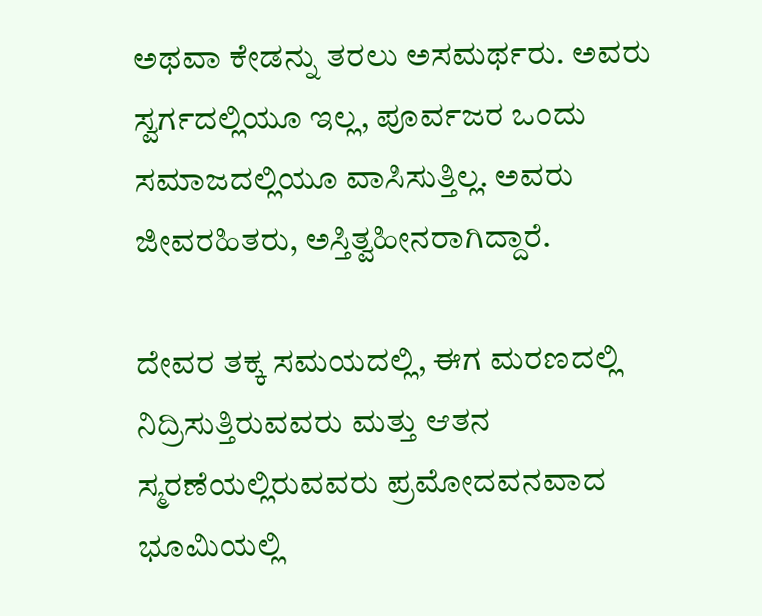ಅಥವಾ ಕೇಡನ್ನು ತರಲು ಅಸಮರ್ಥರು. ಅವರು ಸ್ವರ್ಗದಲ್ಲಿಯೂ ಇಲ್ಲ, ಪೂರ್ವಜರ ಒಂದು ಸಮಾಜದಲ್ಲಿಯೂ ವಾಸಿಸುತ್ತಿಲ್ಲ. ಅವರು ಜೀವರಹಿತರು, ಅಸ್ತಿತ್ವಹೀನರಾಗಿದ್ದಾರೆ.

ದೇವರ ತಕ್ಕ ಸಮಯದಲ್ಲಿ, ಈಗ ಮರಣದಲ್ಲಿ ನಿದ್ರಿಸುತ್ತಿರುವವರು ಮತ್ತು ಆತನ ಸ್ಮರಣೆಯಲ್ಲಿರುವವರು ಪ್ರಮೋದವನವಾದ ಭೂಮಿಯಲ್ಲಿ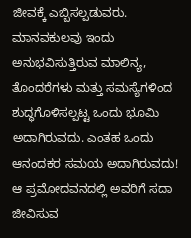ಜೀವಕ್ಕೆ ಎಬ್ಬಿಸಲ್ಪಡುವರು. ಮಾನವಕುಲವು ಇಂದು ಅನುಭವಿಸುತ್ತಿರುವ ಮಾಲಿನ್ಯ, ತೊಂದರೆಗಳು ಮತ್ತು ಸಮಸ್ಯೆಗಳಿಂದ ಶುದ್ಧಗೊಳಿಸಲ್ಪಟ್ಟ ಒಂದು ಭೂಮಿ ಅದಾಗಿರುವದು. ಎಂತಹ ಒಂದು ಆನಂದಕರ ಸಮಯ ಅದಾಗಿರುವದು! ಆ ಪ್ರಮೋದವನದಲ್ಲಿ ಅವರಿಗೆ ಸದಾ ಜೀವಿಸುವ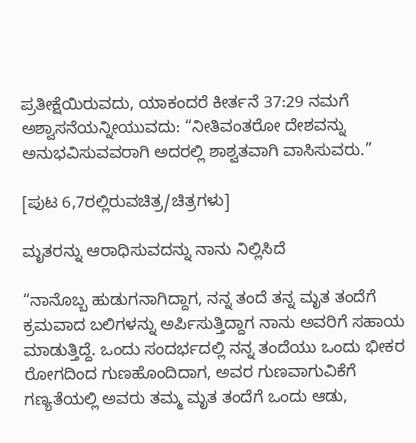ಪ್ರತೀಕ್ಷೆಯಿರುವದು, ಯಾಕಂದರೆ ಕೀರ್ತನೆ 37:29 ನಮಗೆ ಅಶ್ವಾಸನೆಯನ್ನೀಯುವದು: “ನೀತಿವಂತರೋ ದೇಶವನ್ನು ಅನುಭವಿಸುವವರಾಗಿ ಅದರಲ್ಲಿ ಶಾಶ್ವತವಾಗಿ ವಾಸಿಸುವರು.”

[ಪುಟ 6,7ರಲ್ಲಿರುವಚಿತ್ರ/ಚಿತ್ರಗಳು]

ಮೃತರನ್ನು ಆರಾಧಿಸುವದನ್ನು ನಾನು ನಿಲ್ಲಿಸಿದೆ

“ನಾನೊಬ್ಬ ಹುಡುಗನಾಗಿದ್ದಾಗ, ನನ್ನ ತಂದೆ ತನ್ನ ಮೃತ ತಂದೆಗೆ ಕ್ರಮವಾದ ಬಲಿಗಳನ್ನು ಅರ್ಪಿಸುತ್ತಿದ್ದಾಗ ನಾನು ಅವರಿಗೆ ಸಹಾಯ ಮಾಡುತ್ತಿದ್ದೆ. ಒಂದು ಸಂದರ್ಭದಲ್ಲಿ ನನ್ನ ತಂದೆಯು ಒಂದು ಭೀಕರ ರೋಗದಿಂದ ಗುಣಹೊಂದಿದಾಗ, ಅವರ ಗುಣವಾಗುವಿಕೆಗೆ ಗಣ್ಯತೆಯಲ್ಲಿ ಅವರು ತಮ್ಮ ಮೃತ ತಂದೆಗೆ ಒಂದು ಆಡು,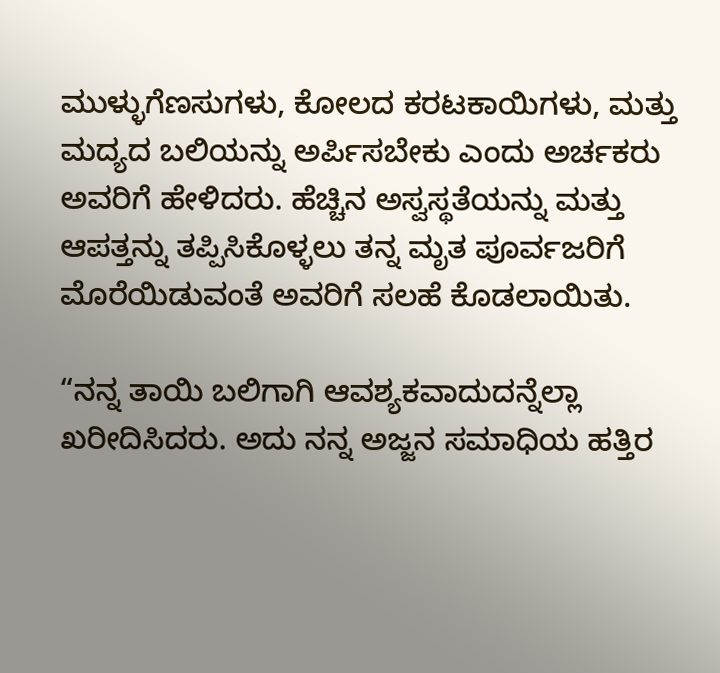ಮುಳ್ಳುಗೆಣಸುಗಳು, ಕೋಲದ ಕರಟಕಾಯಿಗಳು, ಮತ್ತು ಮದ್ಯದ ಬಲಿಯನ್ನು ಅರ್ಪಿಸಬೇಕು ಎಂದು ಅರ್ಚಕರು ಅವರಿಗೆ ಹೇಳಿದರು. ಹೆಚ್ಚಿನ ಅಸ್ವಸ್ಥತೆಯನ್ನು ಮತ್ತು ಆಪತ್ತನ್ನು ತಪ್ಪಿಸಿಕೊಳ್ಳಲು ತನ್ನ ಮೃತ ಪೂರ್ವಜರಿಗೆ ಮೊರೆಯಿಡುವಂತೆ ಅವರಿಗೆ ಸಲಹೆ ಕೊಡಲಾಯಿತು.

“ನನ್ನ ತಾಯಿ ಬಲಿಗಾಗಿ ಆವಶ್ಯಕವಾದುದನ್ನೆಲ್ಲಾ ಖರೀದಿಸಿದರು. ಅದು ನನ್ನ ಅಜ್ಜನ ಸಮಾಧಿಯ ಹತ್ತಿರ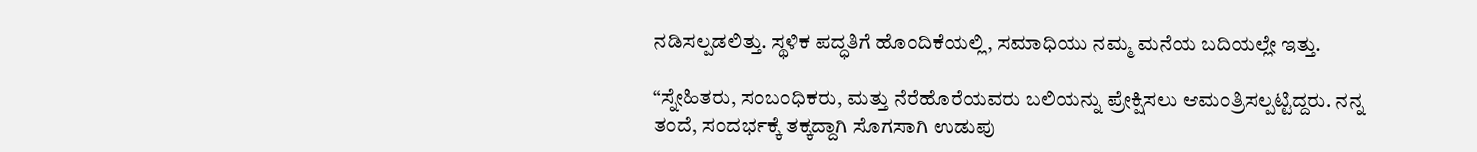ನಡಿಸಲ್ಪಡಲಿತ್ತು. ಸ್ಥಳಿಕ ಪದ್ಧತಿಗೆ ಹೊಂದಿಕೆಯಲ್ಲಿ, ಸಮಾಧಿಯು ನಮ್ಮ ಮನೆಯ ಬದಿಯಲ್ಲೇ ಇತ್ತು.

“ಸ್ನೇಹಿತರು, ಸಂಬಂಧಿಕರು, ಮತ್ತು ನೆರೆಹೊರೆಯವರು ಬಲಿಯನ್ನು ಪ್ರೇಕ್ಷಿಸಲು ಆಮಂತ್ರಿಸಲ್ಪಟ್ಟಿದ್ದರು. ನನ್ನ ತಂದೆ, ಸಂದರ್ಭಕ್ಕೆ ತಕ್ಕದ್ದಾಗಿ ಸೊಗಸಾಗಿ ಉಡುಪು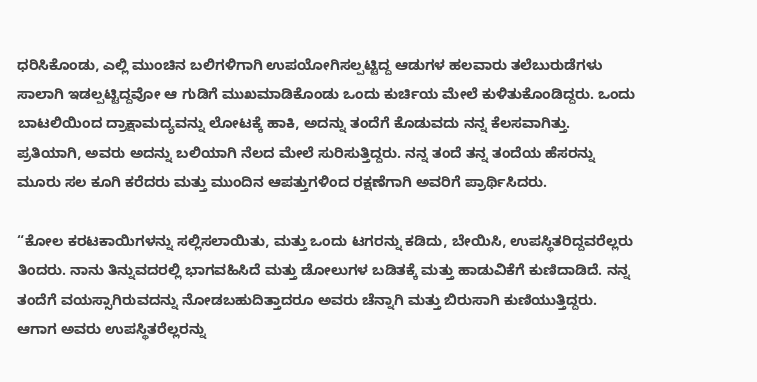ಧರಿಸಿಕೊಂಡು, ಎಲ್ಲಿ ಮುಂಚಿನ ಬಲಿಗಳಿಗಾಗಿ ಉಪಯೋಗಿಸಲ್ಪಟ್ಟಿದ್ದ ಆಡುಗಳ ಹಲವಾರು ತಲೆಬುರುಡೆಗಳು ಸಾಲಾಗಿ ಇಡಲ್ಪಟ್ಟಿದ್ದವೋ ಆ ಗುಡಿಗೆ ಮುಖಮಾಡಿಕೊಂಡು ಒಂದು ಕುರ್ಚಿಯ ಮೇಲೆ ಕುಳಿತುಕೊಂಡಿದ್ದರು. ಒಂದು ಬಾಟಲಿಯಿಂದ ದ್ರಾಕ್ಷಾಮದ್ಯವನ್ನು ಲೋಟಕ್ಕೆ ಹಾಕಿ, ಅದನ್ನು ತಂದೆಗೆ ಕೊಡುವದು ನನ್ನ ಕೆಲಸವಾಗಿತ್ತು. ಪ್ರತಿಯಾಗಿ, ಅವರು ಅದನ್ನು ಬಲಿಯಾಗಿ ನೆಲದ ಮೇಲೆ ಸುರಿಸುತ್ತಿದ್ದರು. ನನ್ನ ತಂದೆ ತನ್ನ ತಂದೆಯ ಹೆಸರನ್ನು ಮೂರು ಸಲ ಕೂಗಿ ಕರೆದರು ಮತ್ತು ಮುಂದಿನ ಆಪತ್ತುಗಳಿಂದ ರಕ್ಷಣೆಗಾಗಿ ಅವರಿಗೆ ಪ್ರಾರ್ಥಿಸಿದರು.

“ಕೋಲ ಕರಟಕಾಯಿಗಳನ್ನು ಸಲ್ಲಿಸಲಾಯಿತು, ಮತ್ತು ಒಂದು ಟಗರನ್ನು ಕಡಿದು, ಬೇಯಿಸಿ, ಉಪಸ್ಥಿತರಿದ್ದವರೆಲ್ಲರು ತಿಂದರು. ನಾನು ತಿನ್ನುವದರಲ್ಲಿ ಭಾಗವಹಿಸಿದೆ ಮತ್ತು ಡೋಲುಗಳ ಬಡಿತಕ್ಕೆ ಮತ್ತು ಹಾಡುವಿಕೆಗೆ ಕುಣಿದಾಡಿದೆ. ನನ್ನ ತಂದೆಗೆ ವಯಸ್ಸಾಗಿರುವದನ್ನು ನೋಡಬಹುದಿತ್ತಾದರೂ ಅವರು ಚೆನ್ನಾಗಿ ಮತ್ತು ಬಿರುಸಾಗಿ ಕುಣಿಯುತ್ತಿದ್ದರು. ಆಗಾಗ ಅವರು ಉಪಸ್ಥಿತರೆಲ್ಲರನ್ನು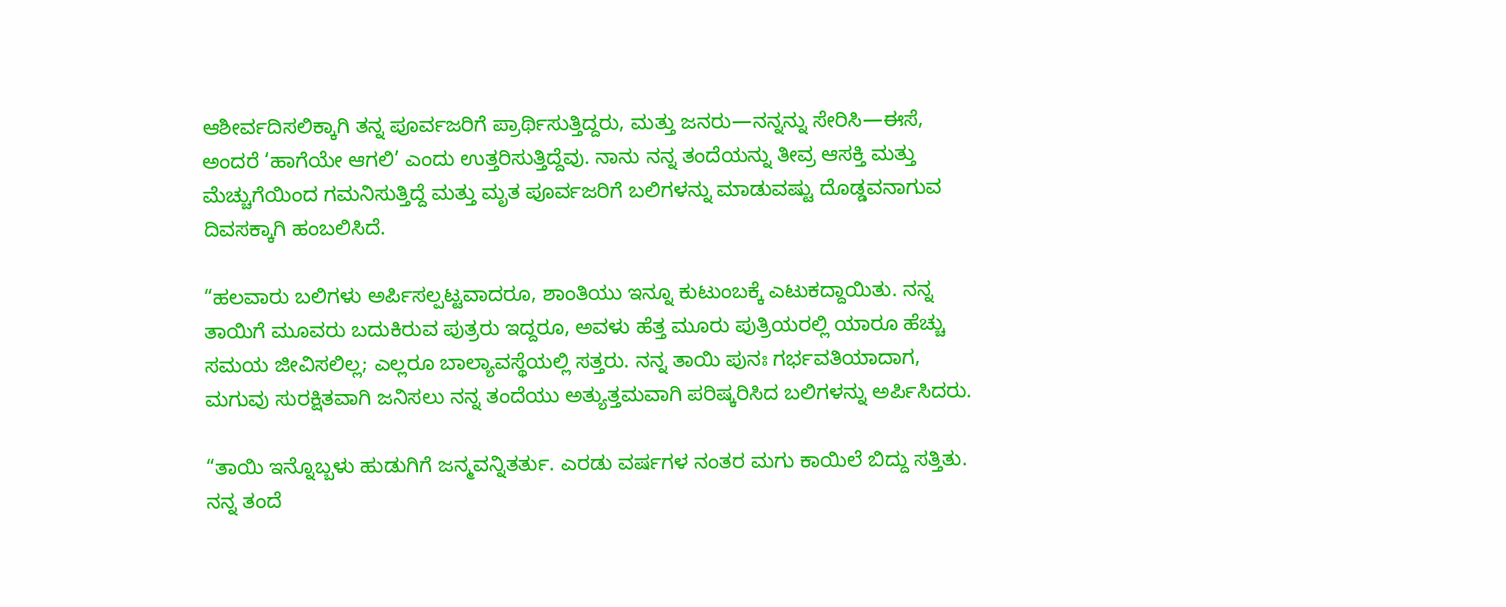ಆಶೀರ್ವದಿಸಲಿಕ್ಕಾಗಿ ತನ್ನ ಪೂರ್ವಜರಿಗೆ ಪ್ರಾರ್ಥಿಸುತ್ತಿದ್ದರು, ಮತ್ತು ಜನರು—ನನ್ನನ್ನು ಸೇರಿಸಿ—ಈಸೆ, ಅಂದರೆ ‘ಹಾಗೆಯೇ ಆಗಲಿ’ ಎಂದು ಉತ್ತರಿಸುತ್ತಿದ್ದೆವು. ನಾನು ನನ್ನ ತಂದೆಯನ್ನು ತೀವ್ರ ಆಸಕ್ತಿ ಮತ್ತು ಮೆಚ್ಚುಗೆಯಿಂದ ಗಮನಿಸುತ್ತಿದ್ದೆ ಮತ್ತು ಮೃತ ಪೂರ್ವಜರಿಗೆ ಬಲಿಗಳನ್ನು ಮಾಡುವಷ್ಟು ದೊಡ್ಡವನಾಗುವ ದಿವಸಕ್ಕಾಗಿ ಹಂಬಲಿಸಿದೆ.

“ಹಲವಾರು ಬಲಿಗಳು ಅರ್ಪಿಸಲ್ಪಟ್ಟವಾದರೂ, ಶಾಂತಿಯು ಇನ್ನೂ ಕುಟುಂಬಕ್ಕೆ ಎಟುಕದ್ದಾಯಿತು. ನನ್ನ ತಾಯಿಗೆ ಮೂವರು ಬದುಕಿರುವ ಪುತ್ರರು ಇದ್ದರೂ, ಅವಳು ಹೆತ್ತ ಮೂರು ಪುತ್ರಿಯರಲ್ಲಿ ಯಾರೂ ಹೆಚ್ಚು ಸಮಯ ಜೀವಿಸಲಿಲ್ಲ; ಎಲ್ಲರೂ ಬಾಲ್ಯಾವಸ್ಥೆಯಲ್ಲಿ ಸತ್ತರು. ನನ್ನ ತಾಯಿ ಪುನಃ ಗರ್ಭವತಿಯಾದಾಗ, ಮಗುವು ಸುರಕ್ಷಿತವಾಗಿ ಜನಿಸಲು ನನ್ನ ತಂದೆಯು ಅತ್ಯುತ್ತಮವಾಗಿ ಪರಿಷ್ಕರಿಸಿದ ಬಲಿಗಳನ್ನು ಅರ್ಪಿಸಿದರು.

“ತಾಯಿ ಇನ್ನೊಬ್ಬಳು ಹುಡುಗಿಗೆ ಜನ್ಮವನ್ನಿತರ್ತು. ಎರಡು ವರ್ಷಗಳ ನಂತರ ಮಗು ಕಾಯಿಲೆ ಬಿದ್ದು ಸತ್ತಿತು. ನನ್ನ ತಂದೆ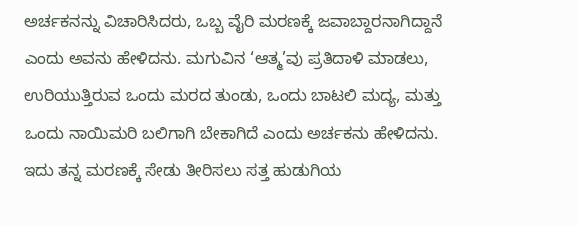ಅರ್ಚಕನನ್ನು ವಿಚಾರಿಸಿದರು, ಒಬ್ಬ ವೈರಿ ಮರಣಕ್ಕೆ ಜವಾಬ್ದಾರನಾಗಿದ್ದಾನೆ ಎಂದು ಅವನು ಹೇಳಿದನು. ಮಗುವಿನ ‘ಆತ್ಮ’ವು ಪ್ರತಿದಾಳಿ ಮಾಡಲು, ಉರಿಯುತ್ತಿರುವ ಒಂದು ಮರದ ತುಂಡು, ಒಂದು ಬಾಟಲಿ ಮದ್ಯ, ಮತ್ತು ಒಂದು ನಾಯಿಮರಿ ಬಲಿಗಾಗಿ ಬೇಕಾಗಿದೆ ಎಂದು ಅರ್ಚಕನು ಹೇಳಿದನು. ಇದು ತನ್ನ ಮರಣಕ್ಕೆ ಸೇಡು ತೀರಿಸಲು ಸತ್ತ ಹುಡುಗಿಯ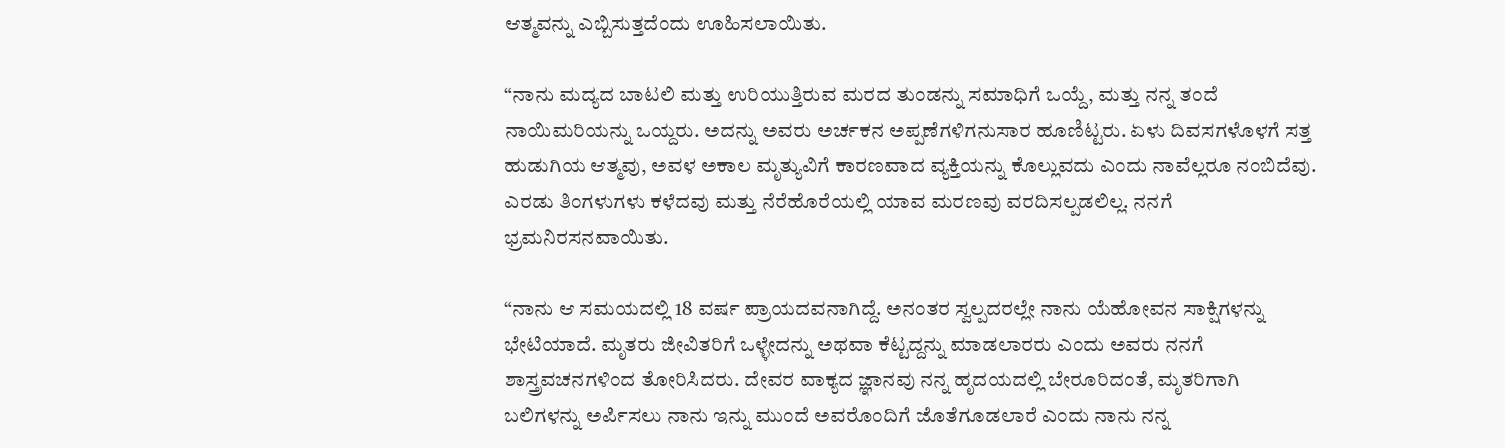ಆತ್ಮವನ್ನು ಎಬ್ಬಿಸುತ್ತದೆಂದು ಊಹಿಸಲಾಯಿತು.

“ನಾನು ಮದ್ಯದ ಬಾಟಲಿ ಮತ್ತು ಉರಿಯುತ್ತಿರುವ ಮರದ ತುಂಡನ್ನು ಸಮಾಧಿಗೆ ಒಯ್ದೆ, ಮತ್ತು ನನ್ನ ತಂದೆ ನಾಯಿಮರಿಯನ್ನು ಒಯ್ದರು. ಅದನ್ನು ಅವರು ಅರ್ಚಕನ ಅಪ್ಪಣೆಗಳಿಗನುಸಾರ ಹೂಣಿಟ್ಟರು. ಏಳು ದಿವಸಗಳೊಳಗೆ ಸತ್ತ ಹುಡುಗಿಯ ಆತ್ಮವು, ಅವಳ ಅಕಾಲ ಮೃತ್ಯುವಿಗೆ ಕಾರಣವಾದ ವ್ಯಕ್ತಿಯನ್ನು ಕೊಲ್ಲುವದು ಎಂದು ನಾವೆಲ್ಲರೂ ನಂಬಿದೆವು. ಎರಡು ತಿಂಗಳುಗಳು ಕಳೆದವು ಮತ್ತು ನೆರೆಹೊರೆಯಲ್ಲಿ ಯಾವ ಮರಣವು ವರದಿಸಲ್ಪಡಲಿಲ್ಲ. ನನಗೆ ಭ್ರಮನಿರಸನವಾಯಿತು.

“ನಾನು ಆ ಸಮಯದಲ್ಲಿ 18 ವರ್ಷ ಪ್ರಾಯದವನಾಗಿದ್ದೆ. ಅನಂತರ ಸ್ವಲ್ಪದರಲ್ಲೇ ನಾನು ಯೆಹೋವನ ಸಾಕ್ಷಿಗಳನ್ನು ಭೇಟಿಯಾದೆ. ಮೃತರು ಜೀವಿತರಿಗೆ ಒಳ್ಳೇದನ್ನು ಅಥವಾ ಕೆಟ್ಟದ್ದನ್ನು ಮಾಡಲಾರರು ಎಂದು ಅವರು ನನಗೆ ಶಾಸ್ತ್ರವಚನಗಳಿಂದ ತೋರಿಸಿದರು. ದೇವರ ವಾಕ್ಯದ ಜ್ಞಾನವು ನನ್ನ ಹೃದಯದಲ್ಲಿ ಬೇರೂರಿದಂತೆ, ಮೃತರಿಗಾಗಿ ಬಲಿಗಳನ್ನು ಅರ್ಪಿಸಲು ನಾನು ಇನ್ನು ಮುಂದೆ ಅವರೊಂದಿಗೆ ಜೊತೆಗೂಡಲಾರೆ ಎಂದು ನಾನು ನನ್ನ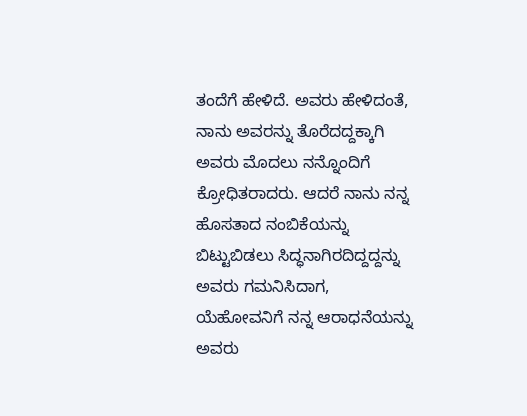ತಂದೆಗೆ ಹೇಳಿದೆ. ಅವರು ಹೇಳಿದಂತೆ, ನಾನು ಅವರನ್ನು ತೊರೆದದ್ದಕ್ಕಾಗಿ ಅವರು ಮೊದಲು ನನ್ನೊಂದಿಗೆ ಕ್ರೋಧಿತರಾದರು. ಆದರೆ ನಾನು ನನ್ನ ಹೊಸತಾದ ನಂಬಿಕೆಯನ್ನು ಬಿಟ್ಟುಬಿಡಲು ಸಿದ್ಧನಾಗಿರದಿದ್ದದ್ದನ್ನು ಅವರು ಗಮನಿಸಿದಾಗ, ಯೆಹೋವನಿಗೆ ನನ್ನ ಆರಾಧನೆಯನ್ನು ಅವರು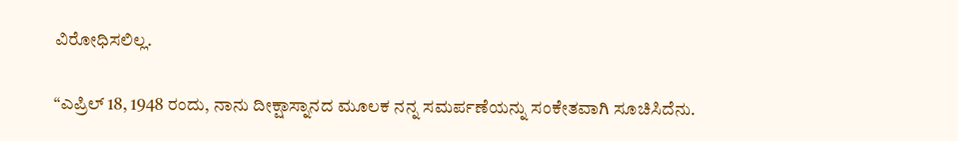ವಿರೋಧಿಸಲಿಲ್ಲ.

“ಎಪ್ರಿಲ್‌ 18, 1948 ರಂದು, ನಾನು ದೀಕ್ಷಾಸ್ನಾನದ ಮೂಲಕ ನನ್ನ ಸಮರ್ಪಣೆಯನ್ನು ಸಂಕೇತವಾಗಿ ಸೂಚಿಸಿದೆನು.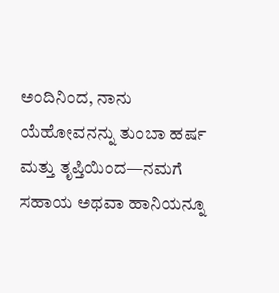ಅಂದಿನಿಂದ, ನಾನು ಯೆಹೋವನನ್ನು ತುಂಬಾ ಹರ್ಷ ಮತ್ತು ತೃಪ್ತಿಯಿಂದ—ನಮಗೆ ಸಹಾಯ ಅಥವಾ ಹಾನಿಯನ್ನೂ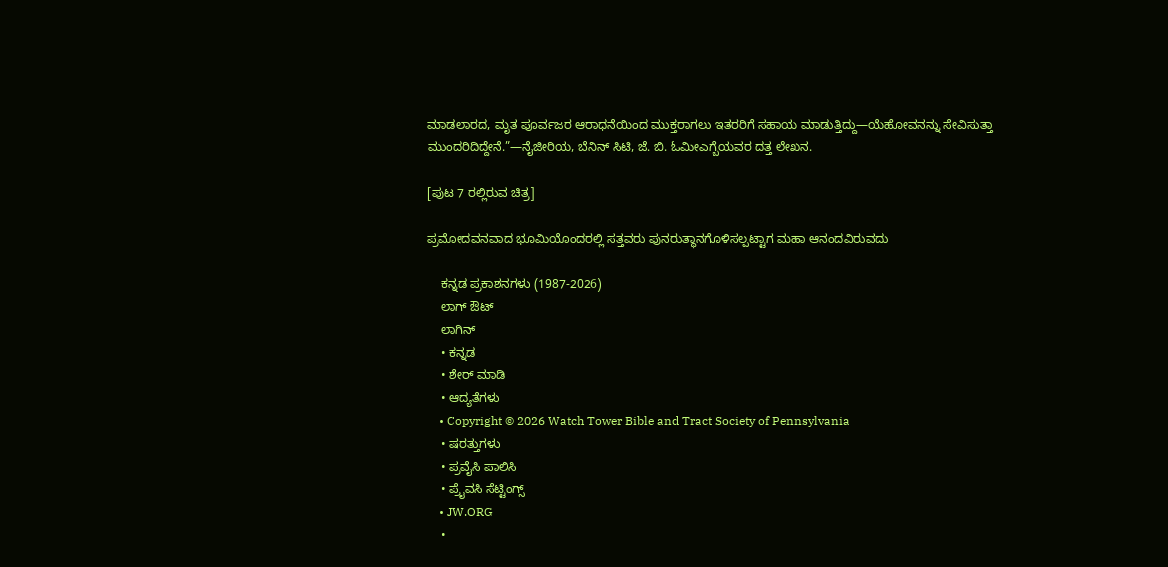ಮಾಡಲಾರದ, ಮೃತ ಪೂರ್ವಜರ ಆರಾಧನೆಯಿಂದ ಮುಕ್ತರಾಗಲು ಇತರರಿಗೆ ಸಹಾಯ ಮಾಡುತ್ತಿದ್ದು—ಯೆಹೋವನನ್ನು ಸೇವಿಸುತ್ತಾ ಮುಂದರಿದಿದ್ದೇನೆ.”—ನೈಜೀರಿಯ, ಬೆನಿನ್‌ ಸಿಟಿ, ಜೆ. ಬಿ. ಓಮೀಎಗ್ಬೆಯವರ ದತ್ತ ಲೇಖನ.

[ಪುಟ 7 ರಲ್ಲಿರುವ ಚಿತ್ರ]

ಪ್ರಮೋದವನವಾದ ಭೂಮಿಯೊಂದರಲ್ಲಿ ಸತ್ತವರು ಪುನರುತ್ಥಾನಗೊಳಿಸಲ್ಪಟ್ಟಾಗ ಮಹಾ ಆನಂದವಿರುವದು

    ಕನ್ನಡ ಪ್ರಕಾಶನಗಳು (1987-2026)
    ಲಾಗ್ ಔಟ್
    ಲಾಗಿನ್
    • ಕನ್ನಡ
    • ಶೇರ್ ಮಾಡಿ
    • ಆದ್ಯತೆಗಳು
    • Copyright © 2026 Watch Tower Bible and Tract Society of Pennsylvania
    • ಷರತ್ತುಗಳು
    • ಪ್ರವೈಸಿ ಪಾಲಿಸಿ
    • ಪ್ರೈವಸಿ ಸೆಟ್ಟಿಂಗ್ಸ್
    • JW.ORG
    •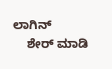ಲಾಗಿನ್
    ಶೇರ್ ಮಾಡಿ